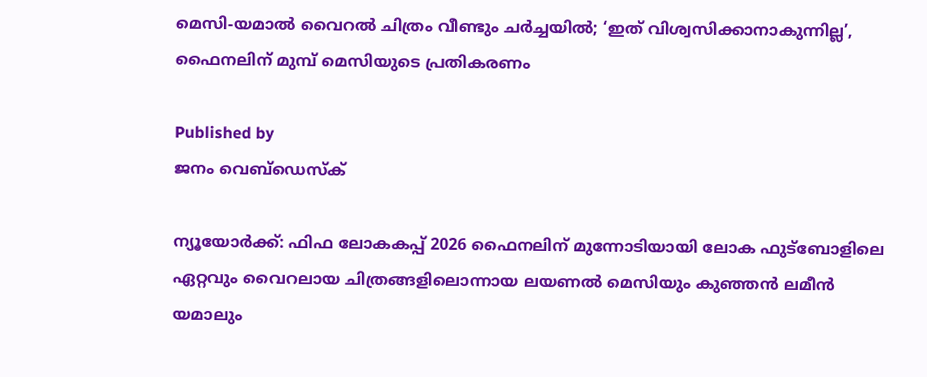മെസി-യമാല്‍ വൈറല്‍ ചിത്രം വീണ്ടും ചര്‍ച്ചയില്‍; ‘ഇത് വിശ്വസിക്കാനാകുന്നില്ല’, ഫൈനലിന് മുമ്പ് മെസിയുടെ പ്രതികരണം

Published by
ജനം വെബ്‌ഡെസ്ക്

ന്യൂയോര്‍ക്ക്: ഫിഫ ലോകകപ്പ് 2026 ഫൈനലിന് മുന്നോടിയായി ലോക ഫുട്‌ബോളിലെ ഏറ്റവും വൈറലായ ചിത്രങ്ങളിലൊന്നായ ലയണല്‍ മെസിയും കുഞ്ഞന്‍ ലമീന്‍ യമാലും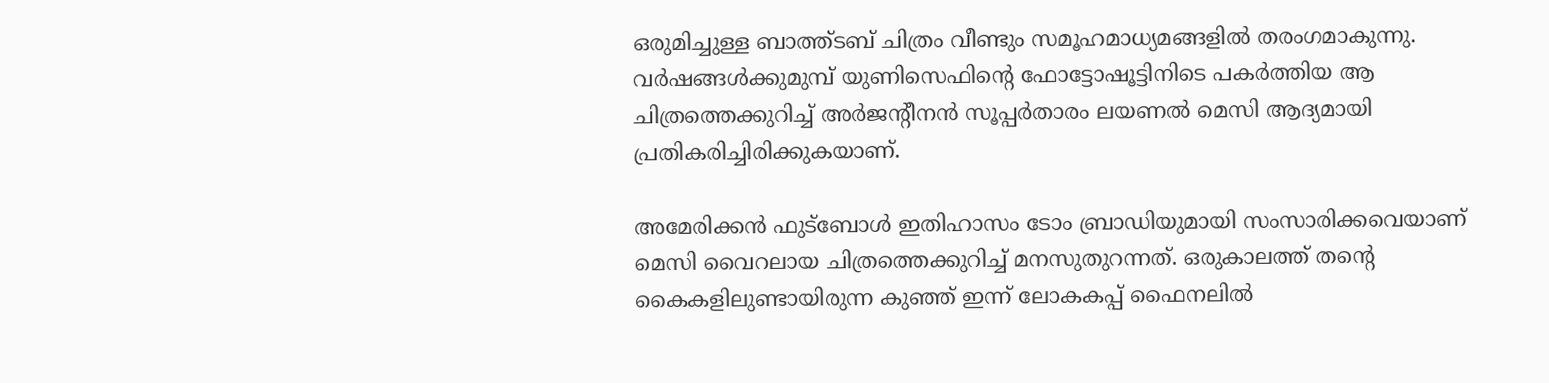ഒരുമിച്ചുള്ള ബാത്ത്ടബ് ചിത്രം വീണ്ടും സമൂഹമാധ്യമങ്ങളില്‍ തരംഗമാകുന്നു. വര്‍ഷങ്ങള്‍ക്കുമുമ്പ് യുണിസെഫിന്റെ ഫോട്ടോഷൂട്ടിനിടെ പകര്‍ത്തിയ ആ ചിത്രത്തെക്കുറിച്ച് അര്‍ജന്റീനന്‍ സൂപ്പര്‍താരം ലയണല്‍ മെസി ആദ്യമായി പ്രതികരിച്ചിരിക്കുകയാണ്.

അമേരിക്കന്‍ ഫുട്‌ബോള്‍ ഇതിഹാസം ടോം ബ്രാഡിയുമായി സംസാരിക്കവെയാണ് മെസി വൈറലായ ചിത്രത്തെക്കുറിച്ച് മനസുതുറന്നത്. ഒരുകാലത്ത് തന്റെ കൈകളിലുണ്ടായിരുന്ന കുഞ്ഞ് ഇന്ന് ലോകകപ്പ് ഫൈനലില്‍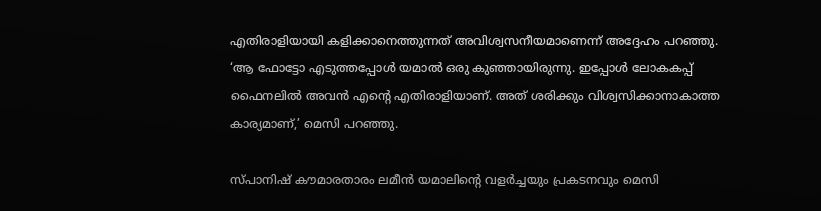എതിരാളിയായി കളിക്കാനെത്തുന്നത് അവിശ്വസനീയമാണെന്ന് അദ്ദേഹം പറഞ്ഞു. ‘ആ ഫോട്ടോ എടുത്തപ്പോള്‍ യമാല്‍ ഒരു കുഞ്ഞായിരുന്നു. ഇപ്പോള്‍ ലോകകപ്പ് ഫൈനലില്‍ അവന്‍ എന്റെ എതിരാളിയാണ്. അത് ശരിക്കും വിശ്വസിക്കാനാകാത്ത കാര്യമാണ്,’ മെസി പറഞ്ഞു.

സ്പാനിഷ് കൗമാരതാരം ലമീന്‍ യമാലിന്റെ വളര്‍ച്ചയും പ്രകടനവും മെസി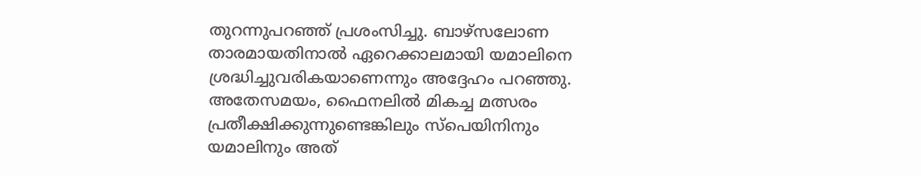തുറന്നുപറഞ്ഞ് പ്രശംസിച്ചു. ബാഴ്‌സലോണ താരമായതിനാല്‍ ഏറെക്കാലമായി യമാലിനെ ശ്രദ്ധിച്ചുവരികയാണെന്നും അദ്ദേഹം പറഞ്ഞു. അതേസമയം, ഫൈനലില്‍ മികച്ച മത്സരം പ്രതീക്ഷിക്കുന്നുണ്ടെങ്കിലും സ്‌പെയിനിനും യമാലിനും അത്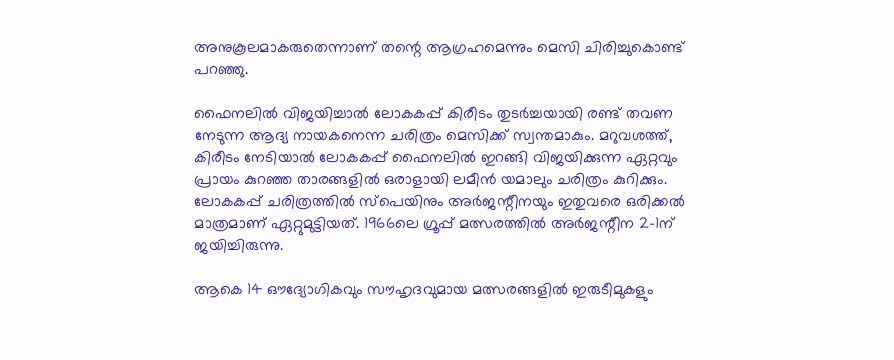അനുകൂലമാകരുതെന്നാണ് തന്റെ ആഗ്രഹമെന്നും മെസി ചിരിച്ചുകൊണ്ട് പറഞ്ഞു.

ഫൈനലില്‍ വിജയിച്ചാല്‍ ലോകകപ്പ് കിരീടം തുടര്‍ച്ചയായി രണ്ട് തവണ നേടുന്ന ആദ്യ നായകനെന്ന ചരിത്രം മെസിക്ക് സ്വന്തമാകും. മറുവശത്ത്, കിരീടം നേടിയാല്‍ ലോകകപ്പ് ഫൈനലില്‍ ഇറങ്ങി വിജയിക്കുന്ന ഏറ്റവും പ്രായം കുറഞ്ഞ താരങ്ങളില്‍ ഒരാളായി ലമീന്‍ യമാലും ചരിത്രം കുറിക്കും. ലോകകപ്പ് ചരിത്രത്തില്‍ സ്‌പെയിനും അര്‍ജന്റീനയും ഇതുവരെ ഒരിക്കല്‍ മാത്രമാണ് ഏറ്റുമുട്ടിയത്. 1966ലെ ഗ്രൂപ്പ് മത്സരത്തില്‍ അര്‍ജന്റീന 2-1ന് ജയിച്ചിരുന്നു.

ആകെ 14 ഔദ്യോഗികവും സൗഹൃദവുമായ മത്സരങ്ങളില്‍ ഇരുടീമുകളും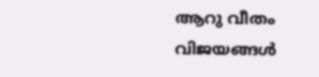ആറു വീതം വിജയങ്ങള്‍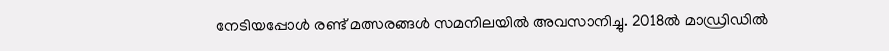നേടിയപ്പോള്‍ രണ്ട് മത്സരങ്ങള്‍ സമനിലയില്‍ അവസാനിച്ചു. 2018ല്‍ മാഡ്രിഡില്‍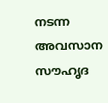നടന്ന അവസാന സൗഹൃദ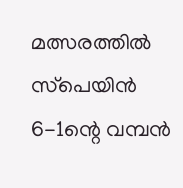മത്സരത്തില്‍ സ്‌പെയിന്‍ 6-1ന്റെ വമ്പന്‍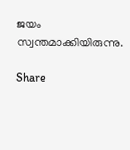ജയം സ്വന്തമാക്കിയിരുന്നു.

Share